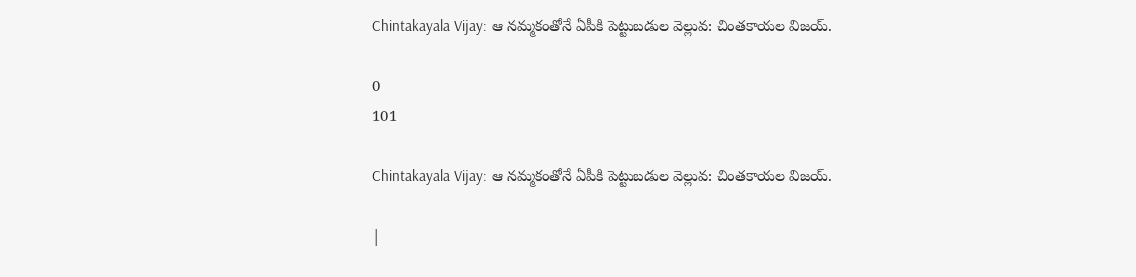Chintakayala Vijay: ఆ నమ్మకంతోనే ఏపీకి పెట్టుబడుల వెల్లువ: చింతకాయల విజయ్.

0
101

Chintakayala Vijay: ఆ నమ్మకంతోనే ఏపీకి పెట్టుబడుల వెల్లువ: చింతకాయల విజయ్.

|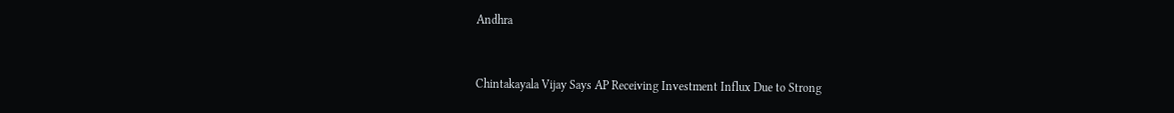Andhra



Chintakayala Vijay Says AP Receiving Investment Influx Due to Strong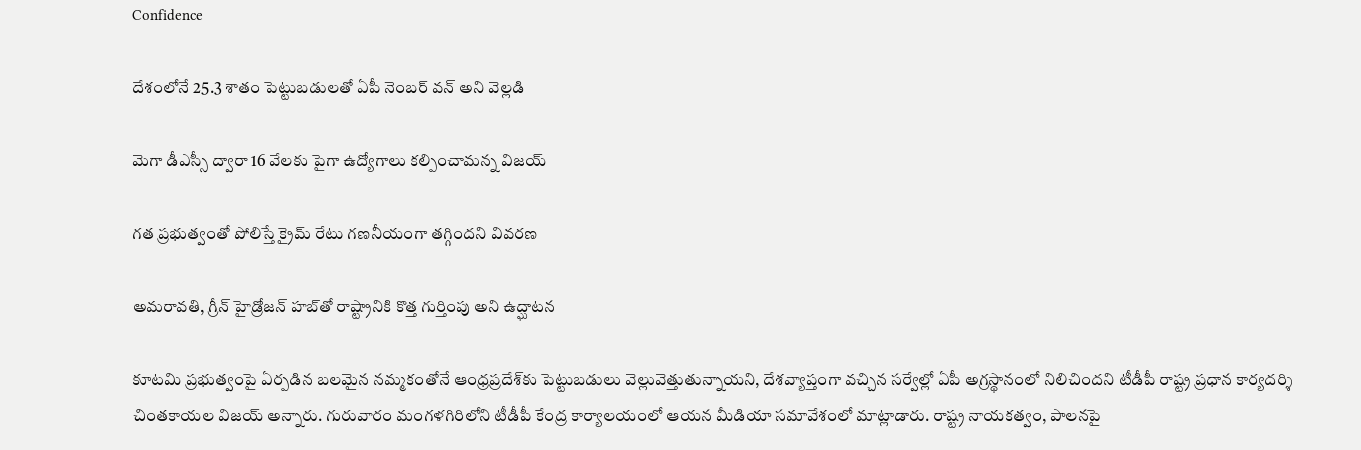Confidence

దేశంలోనే 25.3 శాతం పెట్టుబడులతో ఏపీ నెంబర్ వన్ అని వెల్లడి

మెగా డీఎస్సీ ద్వారా 16 వేలకు పైగా ఉద్యోగాలు కల్పించామన్న విజయ్

గత ప్రభుత్వంతో పోలిస్తే క్రైమ్ రేటు గణనీయంగా తగ్గిందని వివరణ

అమరావతి, గ్రీన్ హైడ్రోజన్ హబ్‌తో రాష్ట్రానికి కొత్త గుర్తింపు అని ఉద్ఘాటన

కూటమి ప్రభుత్వంపై ఏర్పడిన బలమైన నమ్మకంతోనే ఆంధ్రప్రదేశ్‌కు పెట్టుబడులు వెల్లువెత్తుతున్నాయని, దేశవ్యాప్తంగా వచ్చిన సర్వేల్లో ఏపీ అగ్రస్థానంలో నిలిచిందని టీడీపీ రాష్ట్ర ప్రధాన కార్యదర్శి చింతకాయల విజయ్ అన్నారు. గురువారం మంగళగిరిలోని టీడీపీ కేంద్ర కార్యాలయంలో ఆయన మీడియా సమావేశంలో మాట్లాడారు. రాష్ట్ర నాయకత్వం, పాలనపై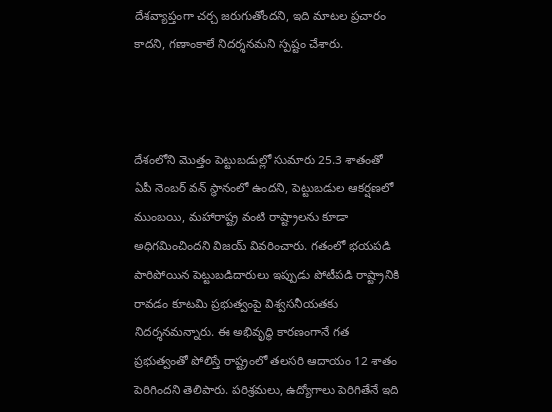దేశవ్యాప్తంగా చర్చ జరుగుతోందని, ఇది మాటల ప్రచారం కాదని, గణాంకాలే నిదర్శనమని స్పష్టం చేశారు.



దేశంలోని మొత్తం పెట్టుబడుల్లో సుమారు 25.3 శాతంతో ఏపీ నెంబర్ వన్ స్థానంలో ఉందని, పెట్టుబడుల ఆకర్షణలో ముంబయి, మహారాష్ట్ర వంటి రాష్ట్రాలను కూడా అధిగమించిందని విజయ్ వివరించారు. గతంలో భయపడి పారిపోయిన పెట్టుబడిదారులు ఇప్పుడు పోటీపడి రాష్ట్రానికి రావడం కూటమి ప్రభుత్వంపై విశ్వసనీయతకు నిదర్శనమన్నారు. ఈ అభివృద్ధి కారణంగానే గత ప్రభుత్వంతో పోలిస్తే రాష్ట్రంలో తలసరి ఆదాయం 12 శాతం పెరిగిందని తెలిపారు. పరిశ్రమలు, ఉద్యోగాలు పెరిగితేనే ఇది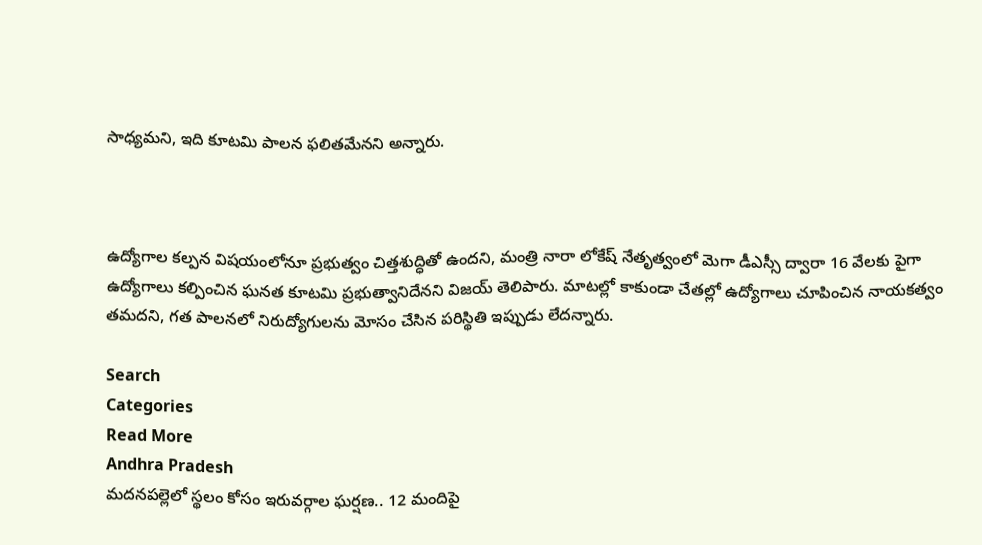సాధ్యమని, ఇది కూటమి పాలన ఫలితమేనని అన్నారు.



ఉద్యోగాల కల్పన విషయంలోనూ ప్రభుత్వం చిత్తశుద్ధితో ఉందని, మంత్రి నారా లోకేష్ నేతృత్వంలో మెగా డీఎస్సీ ద్వారా 16 వేలకు పైగా ఉద్యోగాలు కల్పించిన ఘనత కూటమి ప్రభుత్వానిదేనని విజయ్ తెలిపారు. మాటల్లో కాకుండా చేతల్లో ఉద్యోగాలు చూపించిన నాయకత్వం తమదని, గత పాలనలో నిరుద్యోగులను మోసం చేసిన పరిస్థితి ఇప్పుడు లేదన్నారు.

Search
Categories
Read More
Andhra Pradesh
మదనపల్లెలో స్థలం కోసం ఇరువర్గాల ఘర్షణ.. 12 మందిపై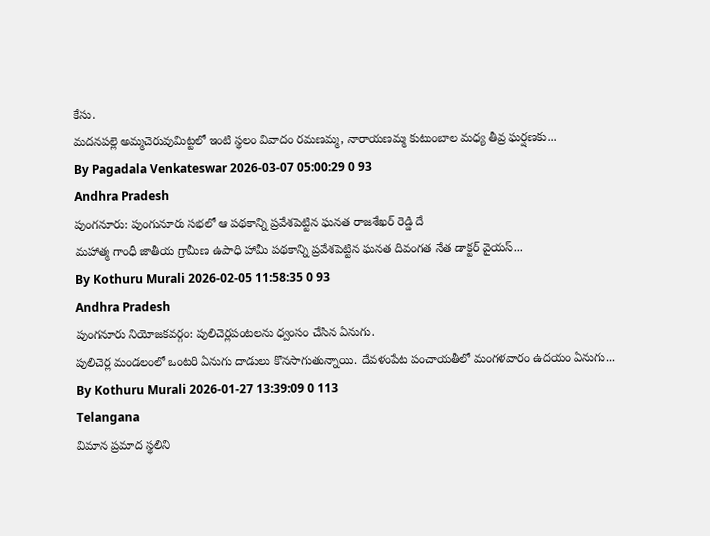కేసు.
మదనపల్లె అమ్మచెరువుమిట్టలో ఇంటి స్థలం వివాదం రమణమ్మ, నారాయణమ్మ కుటుంబాల మధ్య తీవ్ర ఘర్షణకు...
By Pagadala Venkateswar 2026-03-07 05:00:29 0 93
Andhra Pradesh
పుంగనూరు: పుంగునూరు సభలో ఆ పథకాన్ని ప్రవేశపెట్టిన ఘనత రాజశేఖర్ రెడ్డి దే
మహాత్మ గాంధీ జాతీయ గ్రామీణ ఉపాధి హామీ పథకాన్ని ప్రవేశపెట్టిన ఘనత దివంగత నేత డాక్టర్ వైయస్...
By Kothuru Murali 2026-02-05 11:58:35 0 93
Andhra Pradesh
పుంగనూరు నియోజకవర్గం: పులిచెర్లపంటలను ధ్వంసం చేసిన ఏనుగు.
పులిచెర్ల మండలంలో ఒంటరి ఏనుగు దాడులు కొనసాగుతున్నాయి. దేవళంపేట పంచాయతీలో మంగళవారం ఉదయం ఏనుగు...
By Kothuru Murali 2026-01-27 13:39:09 0 113
Telangana
విమాన ప్రమాద స్థలిని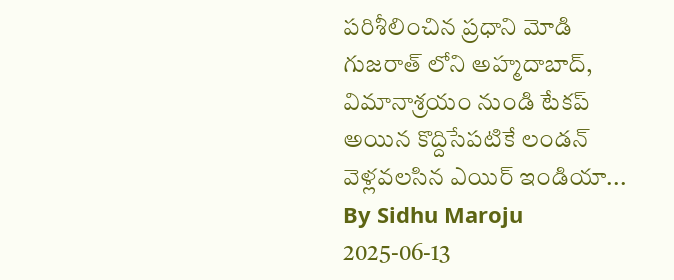పరిశీలించిన ప్రధాని మోడి
గుజరాత్ లోని అహ్మదాబాద్, విమానాశ్రయం నుండి టేకప్ అయిన కొద్దిసేపటికే లండన్ వెళ్లవలసిన ఎయిర్ ఇండియా...
By Sidhu Maroju 2025-06-13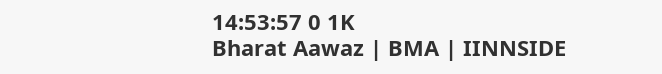14:53:57 0 1K
Bharat Aawaz | BMA | IINNSIDE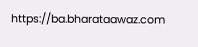https://ba.bharataawaz.com